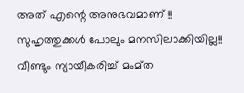അത് എന്റെ അനുഭവമാണ് !! സുഹൃത്തുക്കൾ പോലും മനസിലാക്കിയില്ല!! വീണ്ടും ന്യായീകരിച്ച്‌ മംമ്ത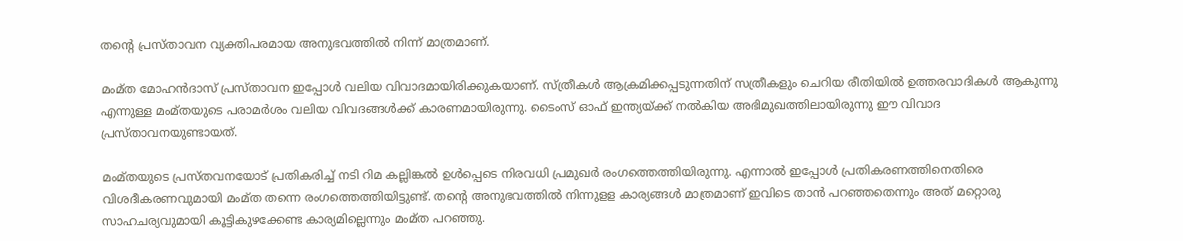തന്റെ പ്രസ്താവന വ്യക്തിപരമായ അനുഭവത്തില്‍ നിന്ന് മാത്രമാണ്.

മംമ്ത മോഹൻദാസ് പ്രസ്താവന ഇപ്പോൾ വലിയ വിവാദമായിരിക്കുകയാണ്. സ്ത്രീകൾ ആക്രമിക്കപ്പടുന്നതിന് സത്രീകളും ചെറിയ രീതിയിൽ ഉത്തരവാദികൾ ആകുന്നു എന്നുള്ള മംമ്തയുടെ പരാമർശം വലിയ വിവദങ്ങൾക്ക് കാരണമായിരുന്നു. ടൈംസ് ഓഫ് ഇന്ത്യയ്ക്ക് നൽകിയ അഭിമുഖത്തിലായിരുന്നു ഈ വിവാദ പ്രസ്താവനയുണ്ടായത്.

മംമ്തയുടെ പ്രസ്തവനയോട് പ്രതികരിച്ച് നടി റിമ കല്ലിങ്കൽ ഉൾപ്പെടെ നിരവധി പ്രമുഖർ രംഗത്തെത്തിയിരുന്നു. എന്നാൽ ഇപ്പോൾ പ്രതികരണത്തിനെതിരെ വിശദീകരണവുമായി മംമ്ത തന്നെ രംഗത്തെത്തിയിട്ടുണ്ട്. തന്റെ അനുഭവത്തിൽ നിന്നുളള കാര്യങ്ങൾ മാത്രമാണ് ഇവിടെ താൻ പറ‍ഞ്ഞതെന്നും അത് മറ്റൊരു സാഹചര്യവുമായി കൂട്ടികുഴക്കേണ്ട കാര്യമില്ലെന്നും മംമ്ത പറ‍ഞ്ഞു.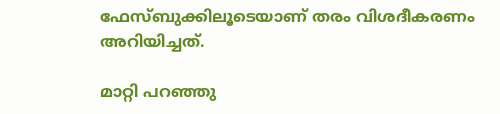ഫേസ്ബുക്കിലൂടെയാണ് തരം വിശദീകരണം അറിയിച്ചത്.

മാറ്റി പറ‍ഞ്ഞു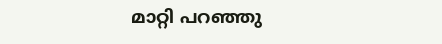മാറ്റി പറ‍ഞ്ഞു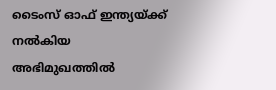ടൈംസ് ഓഫ് ഇന്ത്യയ്ക്ക് നൽകിയ അഭിമുഖത്തിൽ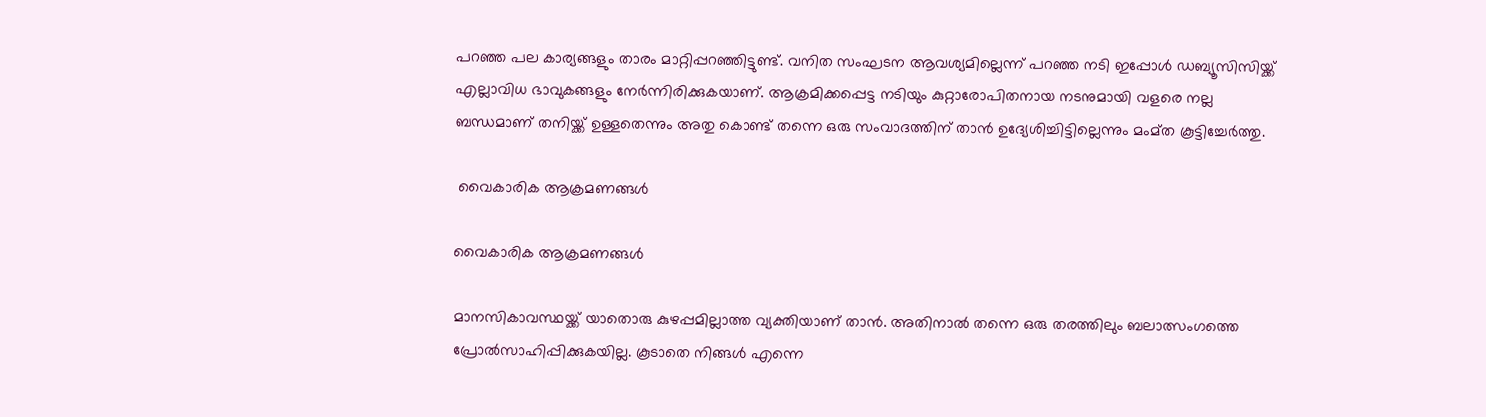പറഞ്ഞ പല കാര്യങ്ങളും താരം മാറ്റിപ്പറഞ്ഞിട്ടുണ്ട്. വനിത സംഘടന ആവശ്യമില്ലെന്ന് പറഞ്ഞ നടി ഇപ്പോൾ ഡബ്യൂസിസിയ്ക്ക് എല്ലാവിധ ഭാവുകങ്ങളും നേർന്നിരിക്കുകയാണ്. ആക്രമിക്കപ്പെട്ട നടിയും കുറ്റാരോപിതനായ നടനുമായി വളരെ നല്ല ബന്ധമാണ് തനിയ്ക്ക് ഉള്ളതെന്നും അതു കൊണ്ട് തന്നെ ഒരു സംവാദത്തിന് താൻ ഉദ്യേശിച്ചിട്ടില്ലെന്നും മംമ്ത കൂട്ടിച്ചേർത്തു.

 വൈകാരിക ആക്രമണങ്ങൾ

വൈകാരിക ആക്രമണങ്ങൾ

മാനസികാവസ്ഥയ്ക്ക് യാതൊരു കുഴപ്പമില്ലാത്ത വ്യക്തിയാണ് താൻ. അതിനാൽ തന്നെ ഒരു തരത്തിലും ബലാത്സംഗത്തെ പ്രോൽസാഹിപ്പിക്കുകയില്ല. കൂടാതെ നിങ്ങൾ എന്നെ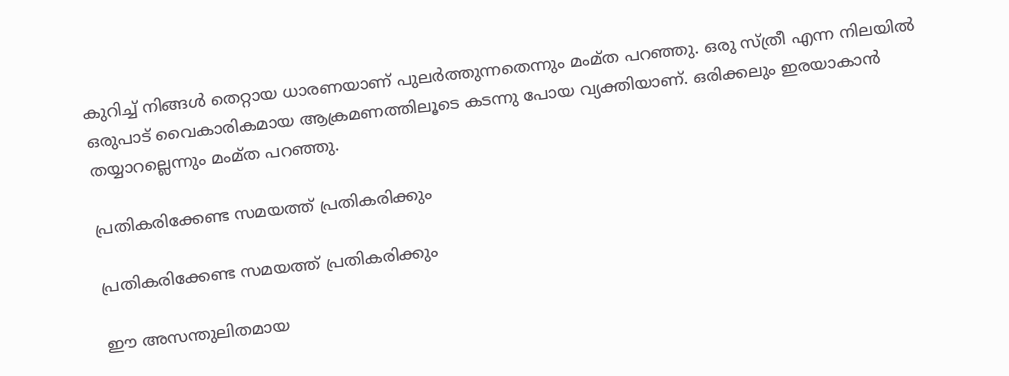കുറിച്ച് നിങ്ങൾ തെറ്റായ ധാരണയാണ് പുലർത്തുന്നതെന്നും മംമ്ത പറ‍ഞ്ഞു. ഒരു സ്ത്രീ എന്ന നിലയിൽ ഒരുപാട് വൈകാരികമായ ആക്രമണത്തിലൂടെ കടന്നു പോയ വ്യക്തിയാണ്. ഒരിക്കലും ഇരയാകാൻ തയ്യാറല്ലെന്നും മംമ്ത പറഞ്ഞു.

പ്രതികരിക്കേണ്ട സമയത്ത് പ്രതികരിക്കും

പ്രതികരിക്കേണ്ട സമയത്ത് പ്രതികരിക്കും

ഈ അസന്തുലിതമായ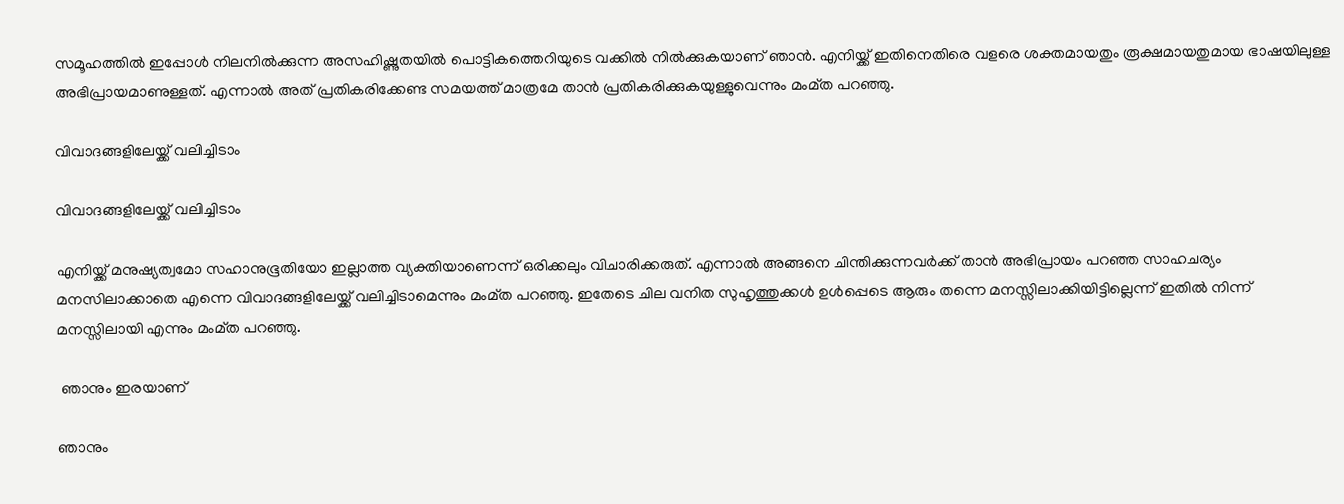സമൂഹത്തിൽ ഇപ്പോൾ നിലനിൽക്കുന്ന അസഹിഷ്ണുതയിൽ പൊട്ടികത്തെറിയുടെ വക്കിൽ നിൽക്കുകയാണ് ഞാൻ. എനിയ്ക്ക് ഇതിനെതിരെ വളരെ ശക്തമായതും രൂക്ഷമായതുമായ ഭാഷയിലുള്ള അഭിപ്രായമാണുള്ളത്. എന്നാൽ അത് പ്രതികരിക്കേണ്ട സമയത്ത് മാത്രമേ താൻ പ്രതികരിക്കുകയുള്ളുവെന്നും മംമ്ത പറഞ്ഞു.

വിവാദങ്ങളിലേയ്ക്ക് വലിച്ചിടാം

വിവാദങ്ങളിലേയ്ക്ക് വലിച്ചിടാം

എനിയ്ക്ക് മനുഷ്യത്വമോ സഹാനുഭൂതിയോ ഇല്ലാത്ത വ്യക്തിയാണെന്ന് ഒരിക്കലും വിചാരിക്കരുത്. എന്നാൽ അങ്ങനെ ചിന്തിക്കുന്നവർക്ക് താൻ അഭിപ്രായം പറഞ്ഞ സാഹചര്യം മനസിലാക്കാതെ എന്നെ വിവാദങ്ങളിലേയ്ക്ക് വലിച്ചിടാമെന്നും മംമ്ത പറഞ്ഞു. ഇതേടെ ചില വനിത സുഹൃത്തുക്കൾ ഉൾപ്പെടെ ആരും തന്നെ മനസ്സിലാക്കിയിട്ടില്ലെന്ന് ഇതിൽ നിന്ന് മനസ്സിലായി എന്നും മംമ്ത പറഞ്ഞു.

 ഞാനും ഇരയാണ്

ഞാനും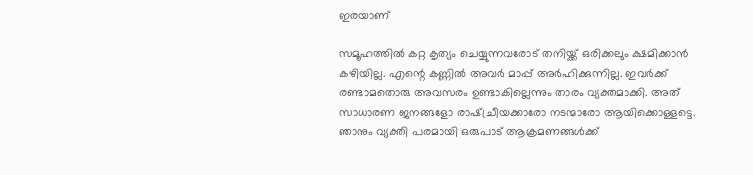ഇരയാണ്

സമൂഹത്തിൽ കറ്റ കൃത്യം ചെയ്യുന്നവരോട് തനിയ്ക്ക് ഒരിക്കലും ക്ഷമിക്കാൻ കഴിയില്ല. എന്റെ കണ്ണിൽ അവർ മാപ്പ് അർഹിക്കുന്നില്ല. ഇവർക്ക് രണ്ടാമതൊരു അവസരം ഉണ്ടാകില്ലെന്നും താരം വ്യക്തമാക്കി. അത് സാധാരണ ജനങ്ങളോ രാഷ്ച്രീയക്കാരോ നടന്മാരോ ആയിക്കൊള്ളട്ടെ. ഞാനും വ്യക്തി പരമായി ഒരുപാട് ആക്രമണങ്ങൾക്ക്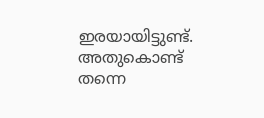ഇരയായിട്ടുണ്ട്. അതുകൊണ്ട് തന്നെ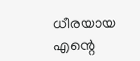ധീരയായ എന്റെ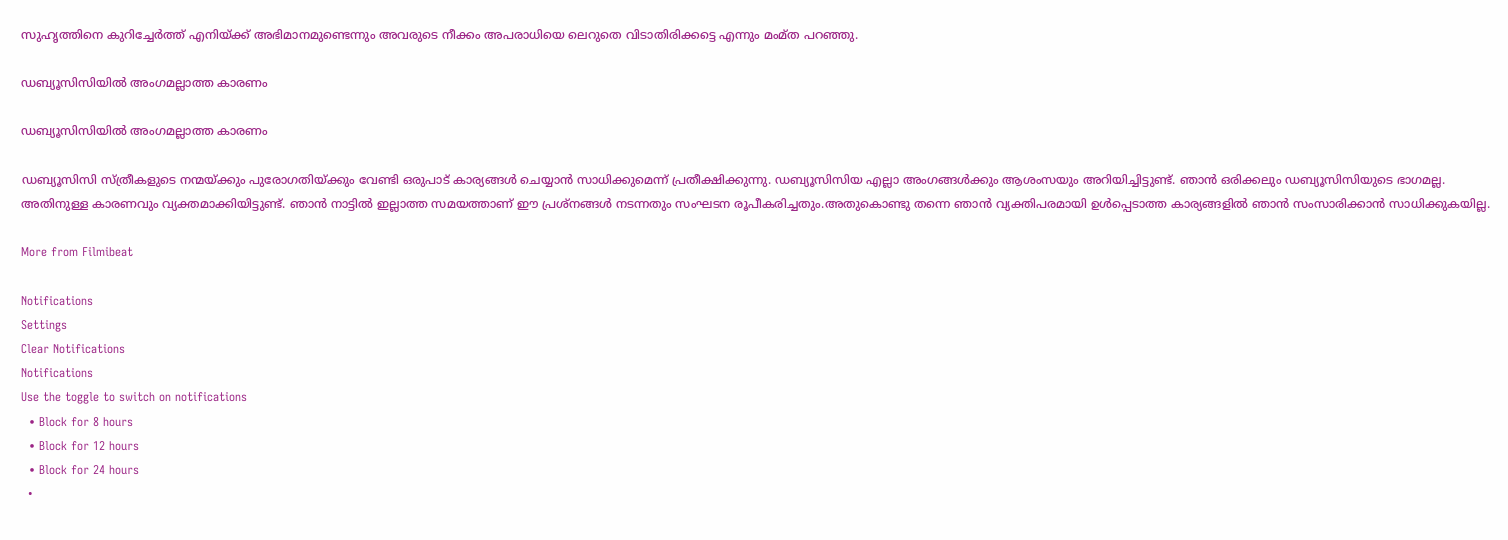സുഹൃത്തിനെ കുറിച്ചേർത്ത് എനിയ്ക്ക് അഭിമാനമുണ്ടെന്നും അവരുടെ നീക്കം അപരാധിയെ ലെറുതെ വിടാതിരിക്കട്ടെ എന്നും മംമ്ത പറഞ്ഞു.

ഡബ്യൂസിസിയിൽ അംഗമല്ലാത്ത കാരണം

ഡബ്യൂസിസിയിൽ അംഗമല്ലാത്ത കാരണം

ഡബ്യൂസിസി സ്ത്രീകളുടെ നന്മയ്ക്കും പുരോഗതിയ്ക്കും വേണ്ടി ഒരുപാട് കാര്യങ്ങൾ ചെയ്യാൻ സാധിക്കുമെന്ന് പ്രതീക്ഷിക്കുന്നു. ഡബ്യൂസിസിയ എല്ലാ അംഗങ്ങൾക്കും ആശംസയും അറിയിച്ചിട്ടുണ്ട്. ഞാൻ ഒരിക്കലും ഡബ്യൂസിസിയുടെ ഭാഗമല്ല. അതിനുള്ള കാരണവും വ്യക്തമാക്കിയിട്ടുണ്ട്. ഞാൻ നാട്ടിൽ ഇല്ലാത്ത സമയത്താണ് ഈ പ്രശ്നങ്ങൾ നടന്നതും സംഘടന രൂപീകരിച്ചതും.അതുകൊണ്ടു തന്നെ ഞാന്‍ വ്യക്തിപരമായി ഉള്‍പ്പെടാത്ത കാര്യങ്ങളില്‍ ഞാന്‍ സംസാരിക്കാന്‍ സാധിക്കുകയില്ല.

More from Filmibeat

Notifications
Settings
Clear Notifications
Notifications
Use the toggle to switch on notifications
  • Block for 8 hours
  • Block for 12 hours
  • Block for 24 hours
  •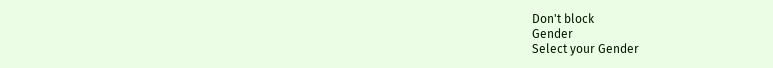Don't block
Gender
Select your Gender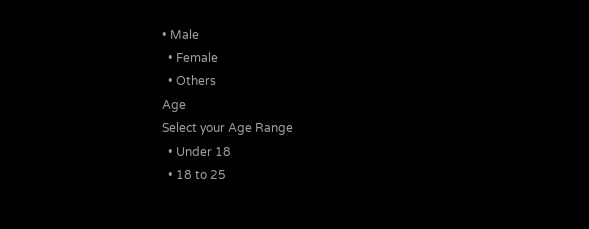• Male
  • Female
  • Others
Age
Select your Age Range
  • Under 18
  • 18 to 25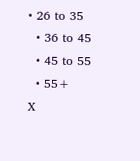• 26 to 35
  • 36 to 45
  • 45 to 55
  • 55+
X